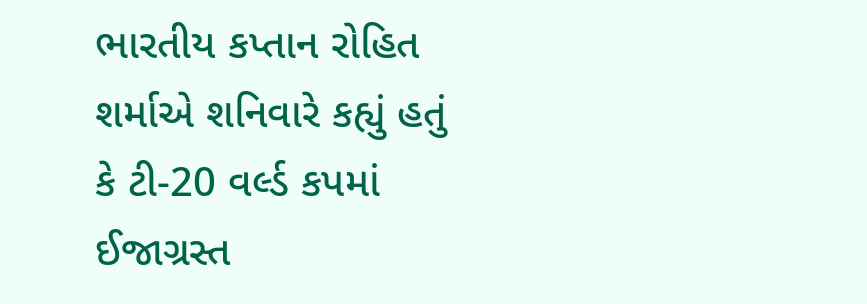ભારતીય કપ્તાન રોહિત શર્માએ શનિવારે કહ્યું હતું કે ટી-20 વર્લ્ડ કપમાં ઈજાગ્રસ્ત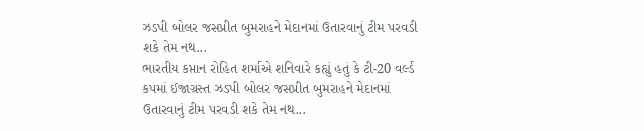ઝડપી બોલર જસપ્રીત બુમરાહને મેદાનમાં ઉતારવાનું ટીમ પરવડી શકે તેમ નથ...
ભારતીય કપ્તાન રોહિત શર્માએ શનિવારે કહ્યું હતું કે ટી-20 વર્લ્ડ કપમાં ઈજાગ્રસ્ત ઝડપી બોલર જસપ્રીત બુમરાહને મેદાનમાં ઉતારવાનું ટીમ પરવડી શકે તેમ નથ...